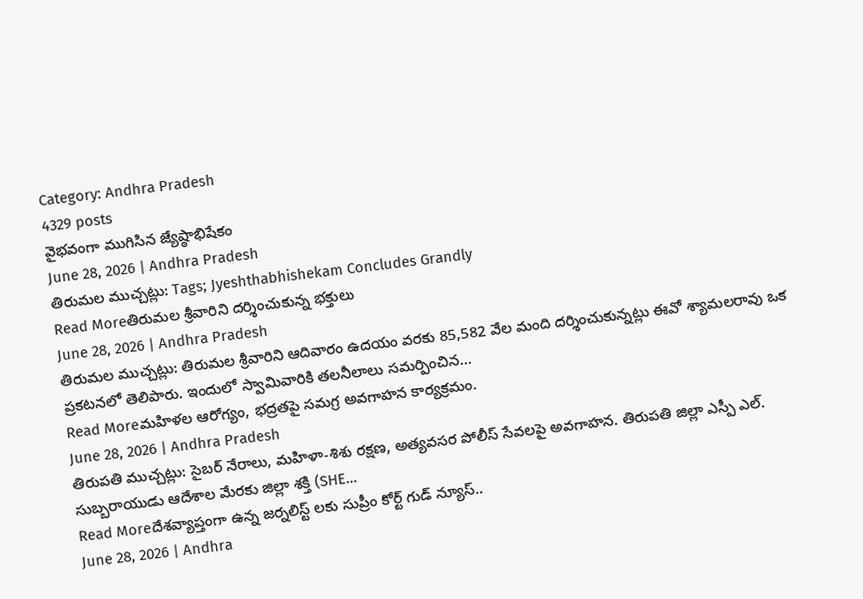Category: Andhra Pradesh
4329 posts
వైభవంగా ముగిసిన జ్యేష్ఠాభిషేకం
June 28, 2026 | Andhra Pradesh
తిరుమల ముచ్చట్లు: Tags; Jyeshthabhishekam Concludes Grandly
Read Moreతిరుమల శ్రీవారిని దర్శించుకున్న భక్తులు
June 28, 2026 | Andhra Pradesh
తిరుమల ముచ్చట్లు: తిరుమల శ్రీవారిని ఆదివారం ఉదయం వరకు 85,582 వేల మంది దర్శించుకున్నట్లు ఈవో శ్యామలరావు ఒక ప్రకటనలో తెలిపారు. ఇందులో స్వామివారికి తలనీలాలు సమర్పించిన…
Read Moreమహిళల ఆరోగ్యం, భద్రతపై సమగ్ర అవగాహన కార్యక్రమం.
June 28, 2026 | Andhra Pradesh
తిరుపతి ముచ్చట్లు: సైబర్ నేరాలు, మహిళా-శిశు రక్షణ, అత్యవసర పోలీస్ సేవలపై అవగాహన. తిరుపతి జిల్లా ఎస్పీ ఎల్. సుబ్బరాయుడు ఆదేశాల మేరకు జిల్లా శక్తి (SHE…
Read Moreదేశవ్యాప్తంగా ఉన్న జర్నలిస్ట్ లకు సుప్రీం కోర్ట్ గుడ్ న్యూస్..
June 28, 2026 | Andhra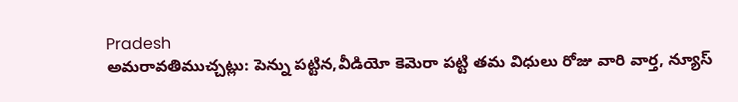Pradesh
అమరావతిముచ్చట్లు: పెన్ను పట్టిన,వీడియో కెమెరా పట్టి తమ విధులు రోజు వారి వార్త, న్యూస్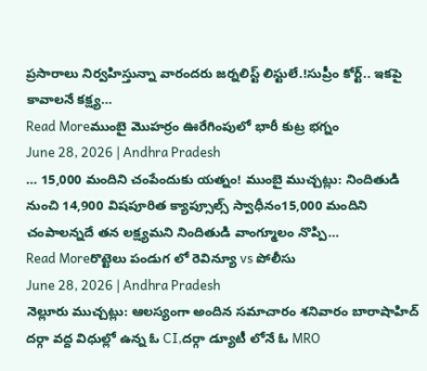ప్రసారాలు నిర్వహిస్తున్నా వారందరు జర్నలిస్ట్ లిస్టులే.!సుప్రీం కోర్ట్.. ఇకపై కావాలనే కక్ష్య…
Read Moreముంబై మొహర్రం ఊరేగింపులో భారీ కుట్ర భగ్నం
June 28, 2026 | Andhra Pradesh
… 15,000 మందిని చంపేందుకు యత్నం! ముంబై ముచ్చట్లు: నిందితుడి నుంచి 14,900 విషపూరిత క్యాప్సూల్స్ స్వాధీనం15,000 మందిని చంపాలన్నదే తన లక్ష్యమని నిందితుడి వాంగ్మూలం నొప్పి…
Read Moreరొట్టెలు పండుగ లో రెవిన్యూ vs పోలీసు
June 28, 2026 | Andhra Pradesh
నెల్లూరు ముచ్చట్లు: ఆలస్యంగా అందిన సమాచారం శనివారం బారాషాహిద్ దర్గా వద్ద విధుల్లో ఉన్న ఓ CI,దర్గా డ్యూటీ లోనే ఓ MRO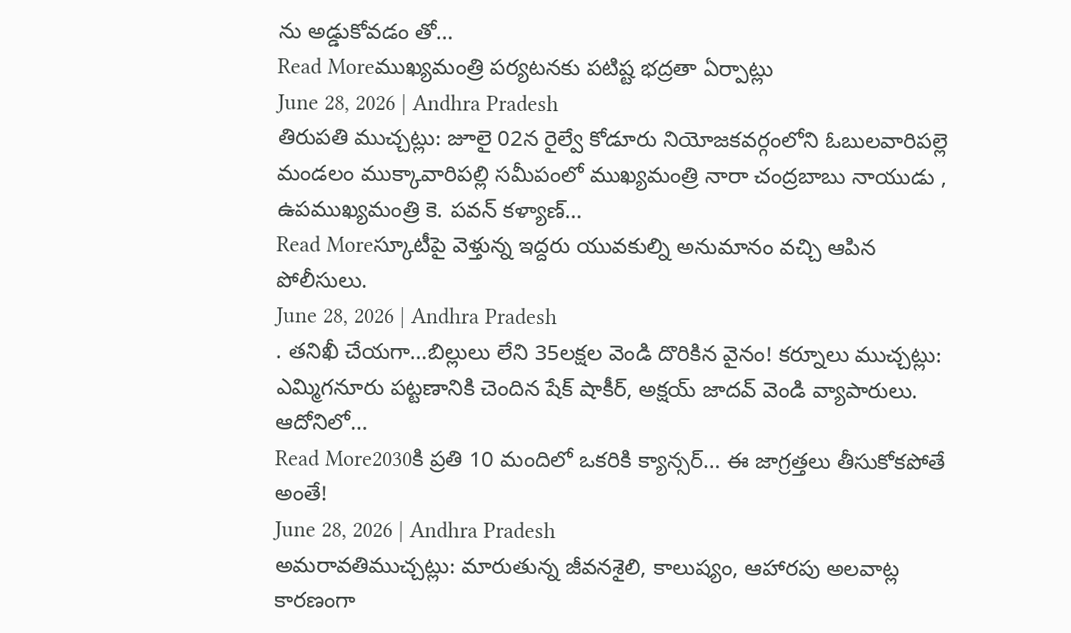ను అడ్డుకోవడం తో…
Read Moreముఖ్యమంత్రి పర్యటనకు పటిష్ట భద్రతా ఏర్పాట్లు
June 28, 2026 | Andhra Pradesh
తిరుపతి ముచ్చట్లు: జూలై 02న రైల్వే కోడూరు నియోజకవర్గంలోని ఓబులవారిపల్లె మండలం ముక్కావారిపల్లి సమీపంలో ముఖ్యమంత్రి నారా చంద్రబాబు నాయుడు , ఉపముఖ్యమంత్రి కె. పవన్ కళ్యాణ్…
Read Moreస్కూటీపై వెళ్తున్న ఇద్దరు యువకుల్ని అనుమానం వచ్చి ఆపిన పోలీసులు.
June 28, 2026 | Andhra Pradesh
. తనిఖీ చేయగా…బిల్లులు లేని 35లక్షల వెండి దొరికిన వైనం! కర్నూలు ముచ్చట్లు: ఎమ్మిగనూరు పట్టణానికి చెందిన షేక్ షాకీర్, అక్షయ్ జాదవ్ వెండి వ్యాపారులు. ఆదోనిలో…
Read More2030కి ప్రతి 10 మందిలో ఒకరికి క్యాన్సర్… ఈ జాగ్రత్తలు తీసుకోకపోతే అంతే!
June 28, 2026 | Andhra Pradesh
అమరావతిముచ్చట్లు: మారుతున్న జీవనశైలి, కాలుష్యం, ఆహారపు అలవాట్ల కారణంగా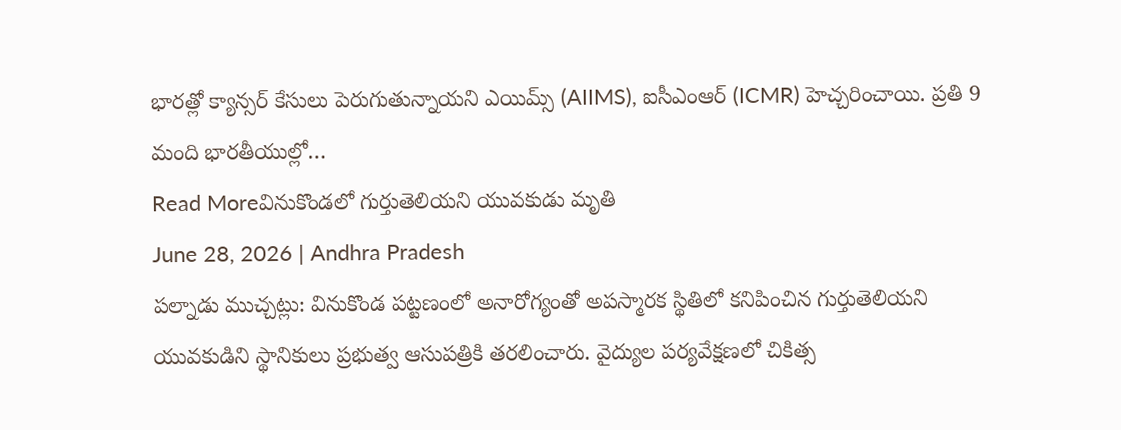భారత్లో క్యాన్సర్ కేసులు పెరుగుతున్నాయని ఎయిమ్స్ (AIIMS), ఐసీఎంఆర్ (ICMR) హెచ్చరించాయి. ప్రతి 9 మంది భారతీయుల్లో…
Read Moreవినుకొండలో గుర్తుతెలియని యువకుడు మృతి
June 28, 2026 | Andhra Pradesh
పల్నాడు ముచ్చట్లు: వినుకొండ పట్టణంలో అనారోగ్యంతో అపస్మారక స్థితిలో కనిపించిన గుర్తుతెలియని యువకుడిని స్థానికులు ప్రభుత్వ ఆసుపత్రికి తరలించారు. వైద్యుల పర్యవేక్షణలో చికిత్స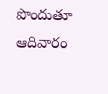పొందుతూ ఆదివారం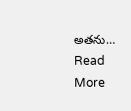అతను…
Read More